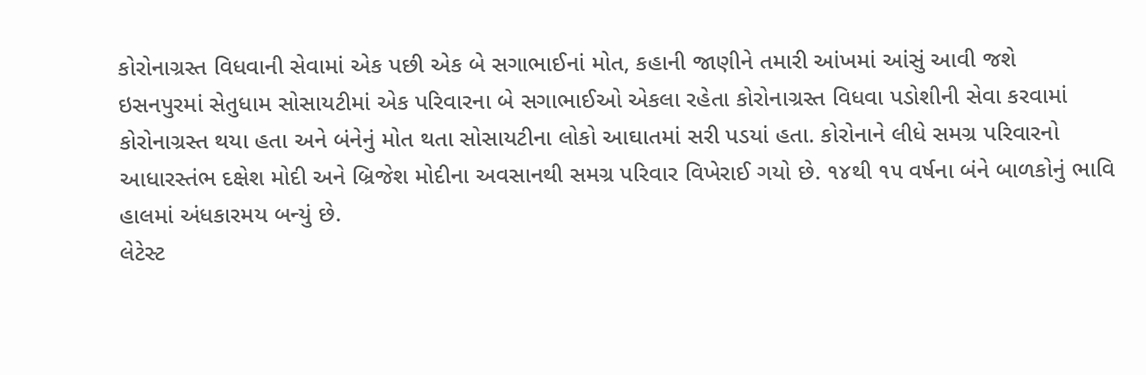કોરોનાગ્રસ્ત વિધવાની સેવામાં એક પછી એક બે સગાભાઈનાં મોત, કહાની જાણીને તમારી આંખમાં આંસું આવી જશે
ઇસનપુરમાં સેતુધામ સોસાયટીમાં એક પરિવારના બે સગાભાઈઓ એકલા રહેતા કોરોનાગ્રસ્ત વિધવા પડોશીની સેવા કરવામાં કોરોનાગ્રસ્ત થયા હતા અને બંનેનું મોત થતા સોસાયટીના લોકો આઘાતમાં સરી પડયાં હતા. કોરોનાને લીધે સમગ્ર પરિવારનો આધારસ્તંભ દક્ષેશ મોદી અને બ્રિજેશ મોદીના અવસાનથી સમગ્ર પરિવાર વિખેરાઈ ગયો છે. ૧૪થી ૧૫ વર્ષના બંને બાળકોનું ભાવિ હાલમાં અંધકારમય બન્યું છે.
લેટેસ્ટ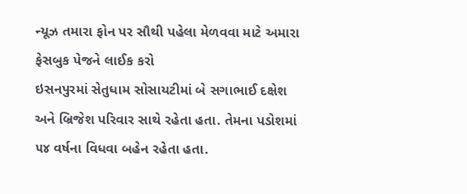ન્યૂઝ તમારા ફોન પર સૌથી પહેલા મેળવવા માટે અમારા ફેસબુક પેજને લાઈક કરો
ઇસનપુરમાં સેતુધામ સોસાયટીમાં બે સગાભાઈ દક્ષેશ અને બ્રિજેશ પરિવાર સાથે રહેતા હતા. તેમના પડોશમાં ૫૪ વર્ષના વિધવા બહેન રહેતા હતા.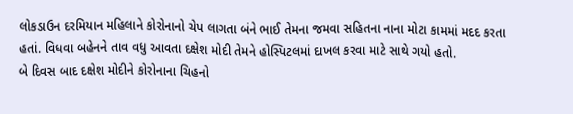લોકડાઉન દરમિયાન મહિલાને કોરોનાનો ચેપ લાગતા બંને ભાઈ તેમના જમવા સહિતના નાના મોટા કામમાં મદદ કરતા હતાં. વિધવા બહેનને તાવ વધુ આવતા દક્ષેશ મોદી તેમને હોસ્પિટલમાં દાખલ કરવા માટે સાથે ગયો હતો.
બે દિવસ બાદ દક્ષેશ મોદીને કોરોનાના ચિહનો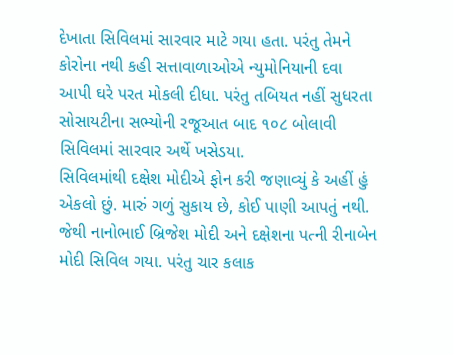દેખાતા સિવિલમાં સારવાર માટે ગયા હતા. પરંતુ તેમને કોરોના નથી કહી સત્તાવાળાઓએ ન્યુમોનિયાની દવા આપી ઘરે પરત મોકલી દીધા. પરંતુ તબિયત નહીં સુધરતા સોસાયટીના સભ્યોની રજૂઆત બાદ ૧૦૮ બોલાવી સિવિલમાં સારવાર અર્થે ખસેડયા.
સિવિલમાંથી દક્ષેશ મોદીએ ફોન કરી જણાવ્યું કે અહીં હું એકલો છું. મારું ગળું સુકાય છે, કોઈ પાણી આપતું નથી. જેથી નાનોભાઈ બ્રિજેશ મોદી અને દક્ષેશના પત્ની રીનાબેન મોદી સિવિલ ગયા. પરંતુ ચાર કલાક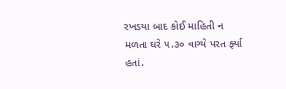રખડયા બાદ કોઈ માહિતી ન મળતા ઘરે ૫.૩૦ વાગ્યે પરત ર્ફ્યા હતાં.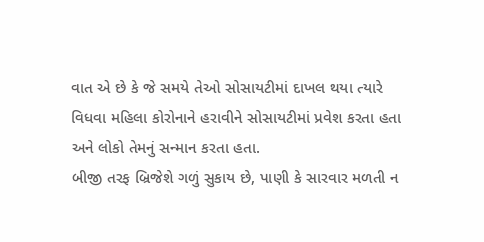વાત એ છે કે જે સમયે તેઓ સોસાયટીમાં દાખલ થયા ત્યારે વિધવા મહિલા કોરોનાને હરાવીને સોસાયટીમાં પ્રવેશ કરતા હતા અને લોકો તેમનું સન્માન કરતા હતા.
બીજી તરફ બ્રિજેશે ગળું સુકાય છે, પાણી કે સારવાર મળતી ન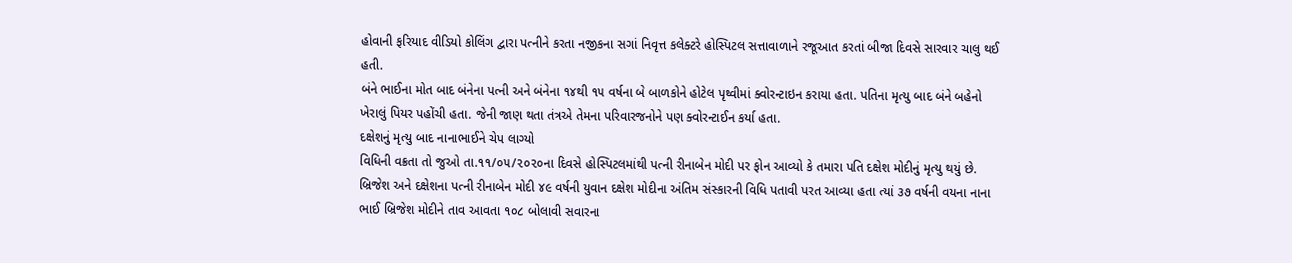હોવાની ફરિયાદ વીડિયો કોલિંગ દ્વારા પત્નીને કરતા નજીકના સગાં નિવૃત્ત કલેક્ટરે હોસ્પિટલ સત્તાવાળાને રજૂઆત કરતાં બીજા દિવસે સારવાર ચાલુ થઈ હતી.
બંને ભાઈના મોત બાદ બંનેના પત્ની અને બંનેના ૧૪થી ૧૫ વર્ષના બે બાળકોને હોટેલ પૃથ્વીમાં ક્વોરન્ટાઇન કરાયા હતા. પતિના મૃત્યુ બાદ બંને બહેનો ખેરાલું પિયર પહોંચી હતા. જેની જાણ થતા તંત્રએ તેમના પરિવારજનોને પણ ક્વોરન્ટાઈન કર્યા હતા.
દક્ષેશનું મૃત્યુ બાદ નાનાભાઈને ચેપ લાગ્યો
વિધિની વક્રતા તો જુઓ તા.૧૧/૦૫/૨૦૨૦ના દિવસે હોસ્પિટલમાંથી પત્ની રીનાબેન મોદી પર ફોન આવ્યો કે તમારા પતિ દક્ષેશ મોદીનું મૃત્યુ થયું છે. બ્રિજેશ અને દક્ષેશના પત્ની રીનાબેન મોદી ૪૯ વર્ષની યુવાન દક્ષેશ મોદીના અંતિમ સંસ્કારની વિધિ પતાવી પરત આવ્યા હતા ત્યાં ૩૭ વર્ષની વયના નાના ભાઈ બ્રિજેશ મોદીને તાવ આવતા ૧૦૮ બોલાવી સવારના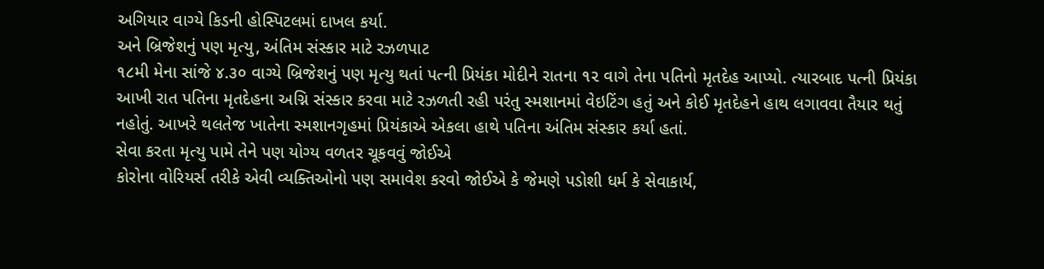અગિયાર વાગ્યે કિડની હોસ્પિટલમાં દાખલ કર્યા.
અને બ્રિજેશનું પણ મૃત્યુ, અંતિમ સંસ્કાર માટે રઝળપાટ
૧૮મી મેના સાંજે ૪.૩૦ વાગ્યે બ્રિજેશનું પણ મૃત્યુ થતાં પત્ની પ્રિયંકા મોદીને રાતના ૧૨ વાગે તેના પતિનો મૃતદેહ આપ્યો. ત્યારબાદ પત્ની પ્રિયંકા આખી રાત પતિના મૃતદેહના અગ્નિ સંસ્કાર કરવા માટે રઝળતી રહી પરંતુ સ્મશાનમાં વેઇટિંગ હતું અને કોઈ મૃતદેહને હાથ લગાવવા તૈયાર થતું નહોતું. આખરે થલતેજ ખાતેના સ્મશાનગૃહમાં પ્રિયંકાએ એકલા હાથે પતિના અંતિમ સંસ્કાર કર્યા હતાં.
સેવા કરતા મૃત્યુ પામે તેને પણ યોગ્ય વળતર ચૂકવવું જોઈએ
કોરોના વોરિયર્સ તરીકે એવી વ્યક્તિઓનો પણ સમાવેશ કરવો જોઈએ કે જેમણે પડોશી ધર્મ કે સેવાકાર્ય,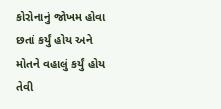કોરોનાનું જોખમ હોવા છતાં કર્યું હોય અને મોતને વહાલું કર્યું હોય તેવી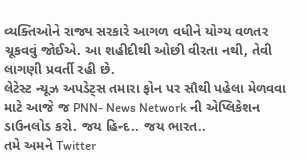વ્યક્તિઓને રાજ્ય સરકારે આગળ વધીને યોગ્ય વળતર ચૂકવવું જોઈએ. આ શહીદીથી ઓછી વીરતા નથી, તેવી લાગણી પ્રવર્તી રહી છે.
લેટેસ્ટ ન્યૂઝ અપડેટ્સ તમારા ફોન પર સૌથી પહેલા મેળવવા માટે આજે જ PNN- News Network ની એપ્લિકેશન ડાઉનલોડ કરો. જય હિન્દ.. જય ભારત..
તમે અમને Twitter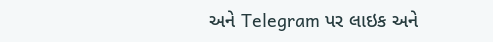અને Telegram પર લાઇક અને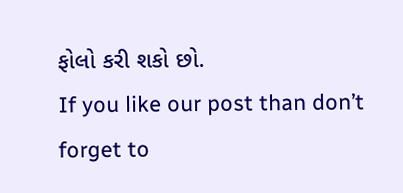ફોલો કરી શકો છો.
If you like our post than don’t forget to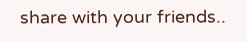share with your friends..